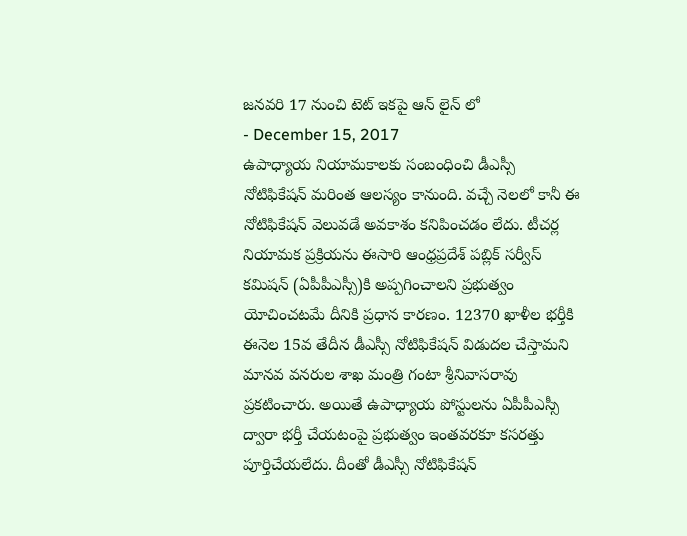జనవరి 17 నుంచి టెట్ ఇకపై ఆన్ లైన్ లో
- December 15, 2017
ఉపాధ్యాయ నియామకాలకు సంబంధించి డీఎస్సీ నోటిఫికేషన్ మరింత ఆలస్యం కానుంది. వచ్చే నెలలో కానీ ఈ నోటిఫికేషన్ వెలువడే అవకాశం కనిపించడం లేదు. టీచర్ల నియామక ప్రక్రియను ఈసారి ఆంధ్రప్రదేశ్ పబ్లిక్ సర్వీస్ కమిషన్ (ఏపీపీఎస్సీ)కి అప్పగించాలని ప్రభుత్వం యోచించటమే దీనికి ప్రధాన కారణం. 12370 ఖాళీల భర్తీకి ఈనెల 15వ తేదీన డీఎస్సీ నోటిఫికేషన్ విడుదల చేస్తామని మానవ వనరుల శాఖ మంత్రి గంటా శ్రీనివాసరావు ప్రకటించారు. అయితే ఉపాధ్యాయ పోస్టులను ఏపీపీఎస్సీ ద్వారా భర్తీ చేయటంపై ప్రభుత్వం ఇంతవరకూ కసరత్తు పూర్తిచేయలేదు. దీంతో డీఎస్సీ నోటిఫికేషన్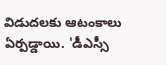విడుదలకు ఆటంకాలు ఏర్పడ్డాయి. 'డీఎస్సీ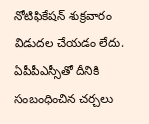నోటిఫికేషన్ శుక్రవారం విడుదల చేయడం లేదు. ఏపీపీఎస్సీతో దీనికి సంబంధించిన చర్చలు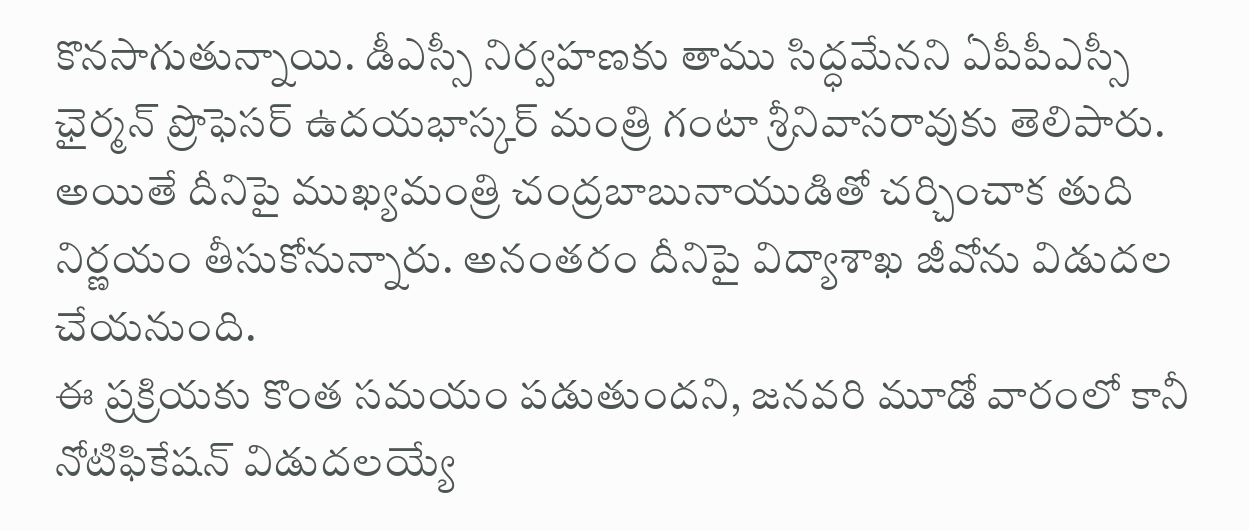కొనసాగుతున్నాయి. డీఎస్సీ నిర్వహణకు తాము సిద్ధమేనని ఏపీపీఎస్సీ ఛైర్మన్ ప్రొఫెసర్ ఉదయభాస్కర్ మంత్రి గంటా శ్రీనివాసరావుకు తెలిపారు. అయితే దీనిపై ముఖ్యమంత్రి చంద్రబాబునాయుడితో చర్చించాక తుది నిర్ణయం తీసుకోనున్నారు. అనంతరం దీనిపై విద్యాశాఖ జీవోను విడుదల చేయనుంది.
ఈ ప్రక్రియకు కొంత సమయం పడుతుందని, జనవరి మూడో వారంలో కానీ నోటిఫికేషన్ విడుదలయ్యే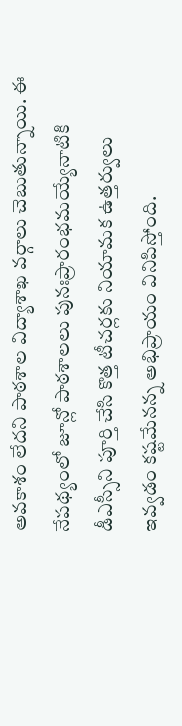అవకాశం లేదని పాఠశాల విద్యాశాఖ వర్గాలు చెబుతున్నాయి. ఈ నేపథ్యంలో జూన్లో పాఠశాలలు పునఃప్రారంభమయ్యేనాటికి డీఎస్సీని పూర్తి చేసి కొత్త టీచర్లకు నియామక ఉత్తర్వులు ఇవ్వడం కష్టమేనన్న అభిప్రాయం వినిపిస్తోంది.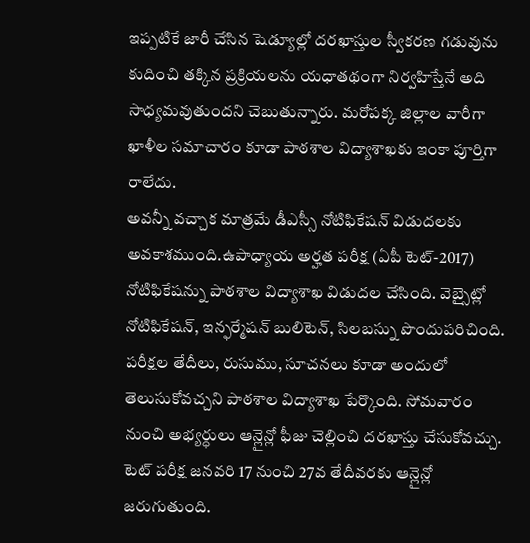ఇప్పటికే జారీ చేసిన షెడ్యూల్లో దరఖాస్తుల స్వీకరణ గడువును కుదించి తక్కిన ప్రక్రియలను యధాతథంగా నిర్వహిస్తేనే అది సాధ్యమవుతుందని చెబుతున్నారు. మరోపక్క జిల్లాల వారీగా ఖాళీల సమాచారం కూడా పాఠశాల విద్యాశాఖకు ఇంకా పూర్తిగా రాలేదు.
అవన్నీ వచ్చాక మాత్రమే డీఎస్సీ నోటిఫికేషన్ విడుదలకు అవకాశముంది.ఉపాధ్యాయ అర్హత పరీక్ష (ఏపీ టెట్-2017) నోటిఫికేషన్ను పాఠశాల విద్యాశాఖ విడుదల చేసింది. వెబ్సైట్లో నోటిఫికేషన్, ఇన్ఫర్మేషన్ బులిటెన్, సిలబస్ను పొందుపరిచింది. పరీక్షల తేదీలు, రుసుము, సూచనలు కూడా అందులో తెలుసుకోవచ్చని పాఠశాల విద్యాశాఖ పేర్కొంది. సోమవారం నుంచి అభ్యర్ధులు ఆన్లైన్లో ఫీజు చెల్లించి దరఖాస్తు చేసుకోవచ్చు.
టెట్ పరీక్ష జనవరి 17 నుంచి 27వ తేదీవరకు ఆన్లైన్లో జరుగుతుంది.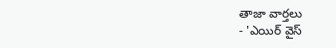తాజా వార్తలు
- 'ఎయిర్ వైస్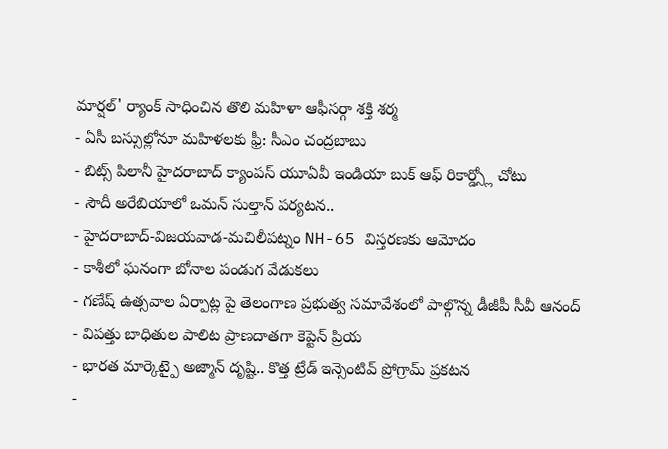మార్షల్' ర్యాంక్ సాధించిన తొలి మహిళా ఆఫీసర్గా శక్తి శర్మ
- ఏసీ బస్సుల్లోనూ మహిళలకు ఫ్రీ: సీఎం చంద్రబాబు
- బిట్స్ పిలానీ హైదరాబాద్ క్యాంపస్ యూఏవీ ఇండియా బుక్ ఆఫ్ రికార్డ్స్లో చోటు
- సౌదీ అరేబియాలో ఒమన్ సుల్తాన్ పర్యటన..
- హైదరాబాద్-విజయవాడ-మచిలీపట్నం NH-65 విస్తరణకు ఆమోదం
- కాశీలో ఘనంగా బోనాల పండుగ వేడుకలు
- గణేష్ ఉత్సవాల ఏర్పాట్ల పై తెలంగాణ ప్రభుత్వ సమావేశంలో పాల్గొన్న డీజీపీ సీవీ ఆనంద్
- విపత్తు బాధితుల పాలిట ప్రాణదాతగా కెప్టెన్ ప్రియ
- భారత మార్కెట్పై అజ్మాన్ దృష్టి.. కొత్త ట్రేడ్ ఇన్సెంటివ్ ప్రోగ్రామ్ ప్రకటన
-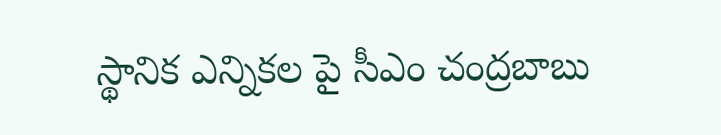స్థానిక ఎన్నికల పై సీఎం చంద్రబాబు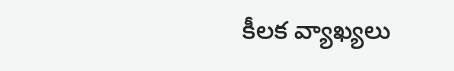కీలక వ్యాఖ్యలు